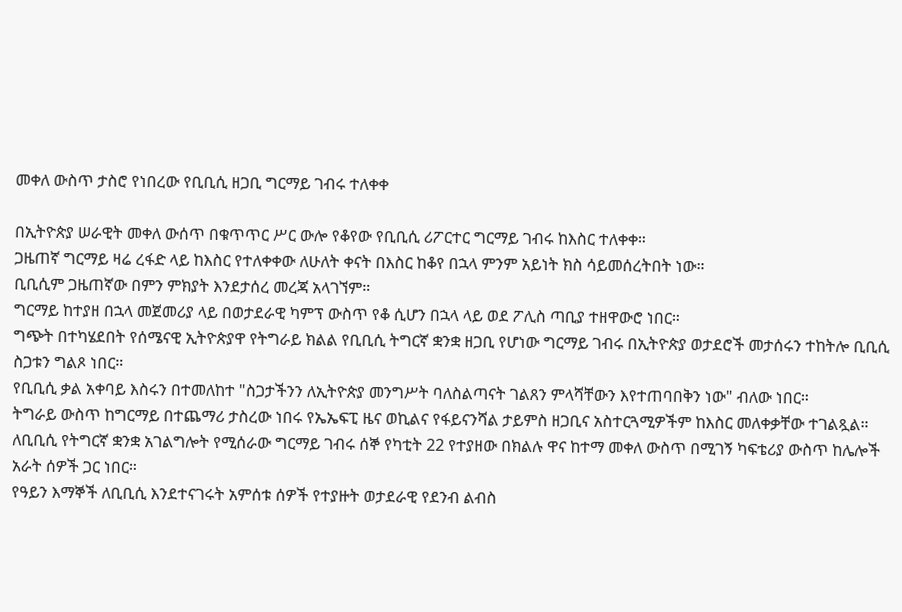መቀለ ውስጥ ታስሮ የነበረው የቢቢሲ ዘጋቢ ግርማይ ገብሩ ተለቀቀ

በኢትዮጵያ ሠራዊት መቀለ ውሰጥ በቁጥጥር ሥር ውሎ የቆየው የቢቢሲ ሪፖርተር ግርማይ ገብሩ ከእስር ተለቀቀ።
ጋዜጠኛ ግርማይ ዛሬ ረፋድ ላይ ከእስር የተለቀቀው ለሁለት ቀናት በእስር ከቆየ በኋላ ምንም አይነት ክስ ሳይመሰረትበት ነው።
ቢቢሲም ጋዜጠኛው በምን ምክያት እንደታሰረ መረጃ አላገኘም።
ግርማይ ከተያዘ በኋላ መጀመሪያ ላይ በወታደራዊ ካምፕ ውስጥ የቆ ሲሆን በኋላ ላይ ወደ ፖሊስ ጣቢያ ተዘዋውሮ ነበር።
ግጭት በተካሄደበት የሰሜናዊ ኢትዮጵያዋ የትግራይ ክልል የቢቢሲ ትግርኛ ቋንቋ ዘጋቢ የሆነው ግርማይ ገብሩ በኢትዮጵያ ወታደሮች መታሰሩን ተከትሎ ቢቢሲ ስጋቱን ግልጾ ነበር።
የቢቢሲ ቃል አቀባይ እስሩን በተመለከተ "ስጋታችንን ለኢትዮጵያ መንግሥት ባለስልጣናት ገልጸን ምላሻቸውን እየተጠባበቅን ነው" ብለው ነበር።
ትግራይ ውስጥ ከግርማይ በተጨማሪ ታስረው ነበሩ የኤኤፍፒ ዜና ወኪልና የፋይናንሻል ታይምስ ዘጋቢና አስተርጓሚዎችም ከእስር መለቀቃቸው ተገልጿል።
ለቢቢሲ የትግርኛ ቋንቋ አገልግሎት የሚሰራው ግርማይ ገብሩ ሰኞ የካቲት 22 የተያዘው በክልሉ ዋና ከተማ መቀለ ውስጥ በሚገኝ ካፍቴሪያ ውስጥ ከሌሎች አራት ሰዎች ጋር ነበር።
የዓይን እማኞች ለቢቢሲ እንደተናገሩት አምሰቱ ሰዎች የተያዙት ወታደራዊ የደንብ ልብስ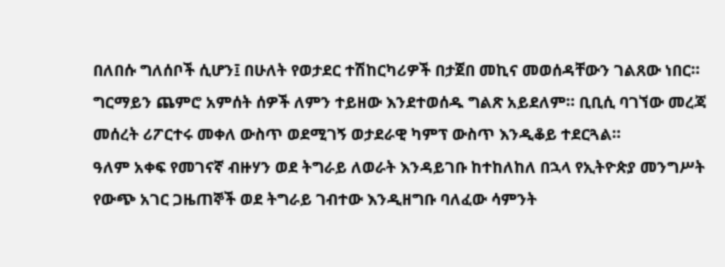በለበሱ ግለሰቦች ሲሆን፤ በሁለት የወታደር ተሽከርካሪዎች በታጀበ መኪና መወሰዳቸውን ገልጸው ነበር።
ግርማይን ጨምሮ አምሰት ሰዎች ለምን ተይዘው እንደተወሰዱ ግልጽ አይደለም። ቢቢሲ ባገኘው መረጃ መሰረት ሪፖርተሩ መቀለ ውስጥ ወደሚገኝ ወታደራዊ ካምፕ ውስጥ እንዲቆይ ተደርጓል።
ዓለም አቀፍ የመገናኛ ብዙሃን ወደ ትግራይ ለወራት እንዳይገቡ ከተከለከለ በኋላ የኢትዮጵያ መንግሥት የውጭ አገር ጋዜጠኞች ወደ ትግራይ ገብተው እንዲዘግቡ ባለፈው ሳምንት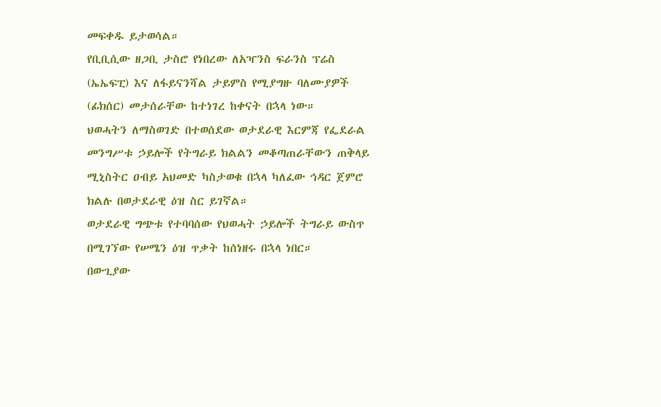መፍቀዱ ይታወሳል።
የቢቢሲው ዘጋቢ ታስሮ የነበረው ለአዣንስ ፍራንስ ፕሬስ (ኤኤፍፒ) እና ለፋይናንሻል ታይምስ የሚያግዙ ባለሙያዎች (ፊክሰር) መታሰራቸው ከተነገረ ከቀናት በኋላ ነው።
ህወሓትን ለማስወገድ በተወሰደው ወታደራዊ እርምጃ የፌደራል መንግሥቱ ኃይሎች የትግራይ ክልልን መቆጣጠራቸውን ጠቅላይ ሚኒስትር ዐብይ አህመድ ካስታወቁ በኋላ ካለፈው ኅዳር ጀምሮ ክልሉ በወታደራዊ ዕዝ ስር ይገኛል።
ወታደራዊ ግጭቱ የተባባሰው የህወሓት ኃይሎች ትግራይ ውስጥ በሚገኘው የሠሜን ዕዝ ጥቃት ከሰነዘሩ በኋላ ነበር።
በውጊያው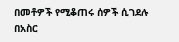በመቶዎች የሚቆጠሩ ሰዎች ሲገደሉ በአስር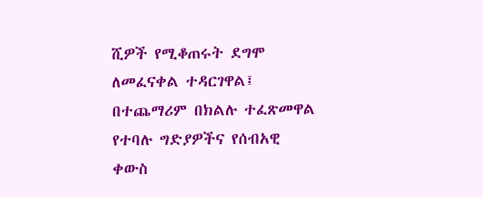ሺዎች የሚቆጠሩት ደግሞ ለመፈናቀል ተዳርገዋል፤ በተጨማሪም በክልሉ ተፈጽመዋል የተባሉ ግድያዎችና የሰብአዊ ቀውስ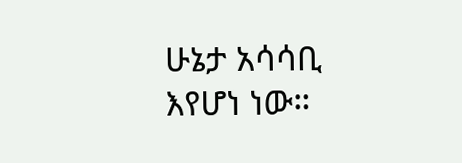ሁኔታ አሳሳቢ እየሆነ ነው።